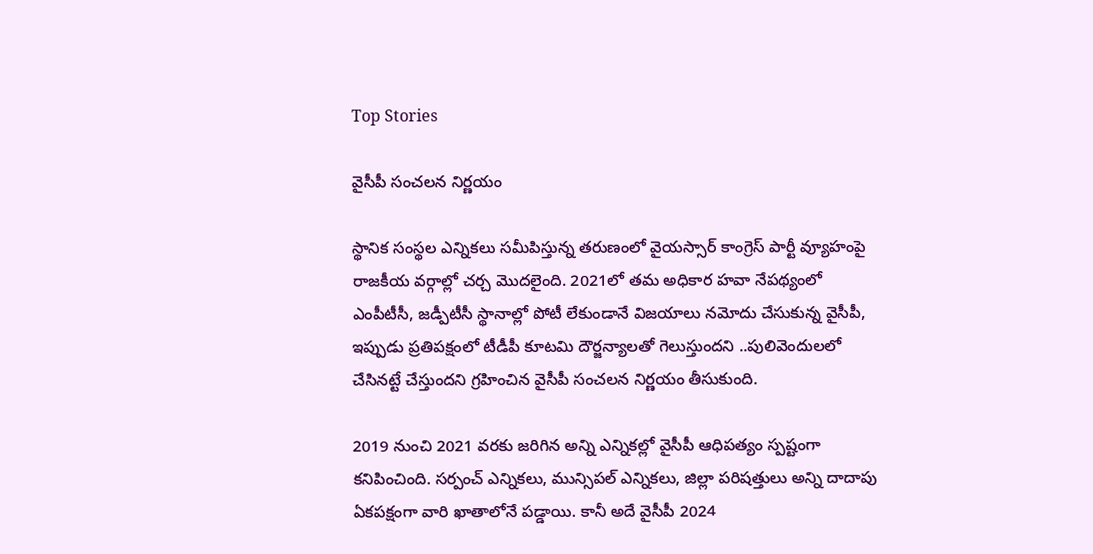Top Stories

వైసీపీ సంచలన నిర్ణయం

స్థానిక సంస్థల ఎన్నికలు సమీపిస్తున్న తరుణంలో వైయస్సార్ కాంగ్రెస్ పార్టీ వ్యూహంపై రాజకీయ వర్గాల్లో చర్చ మొదలైంది. 2021లో తమ అధికార హవా నేపథ్యంలో ఎంపీటీసీ, జడ్పీటీసీ స్థానాల్లో పోటీ లేకుండానే విజయాలు నమోదు చేసుకున్న వైసీపీ, ఇప్పుడు ప్రతిపక్షంలో టీడీపీ కూటమి దౌర్జన్యాలతో గెలుస్తుందని ..పులివెందులలో చేసినట్టే చేస్తుందని గ్రహించిన వైసీపీ సంచలన నిర్ణయం తీసుకుంది.

2019 నుంచి 2021 వరకు జరిగిన అన్ని ఎన్నికల్లో వైసీపీ ఆధిపత్యం స్పష్టంగా కనిపించింది. సర్పంచ్ ఎన్నికలు, మున్సిపల్ ఎన్నికలు, జిల్లా పరిషత్తులు అన్ని దాదాపు ఏకపక్షంగా వారి ఖాతాలోనే పడ్డాయి. కానీ అదే వైసీపీ 2024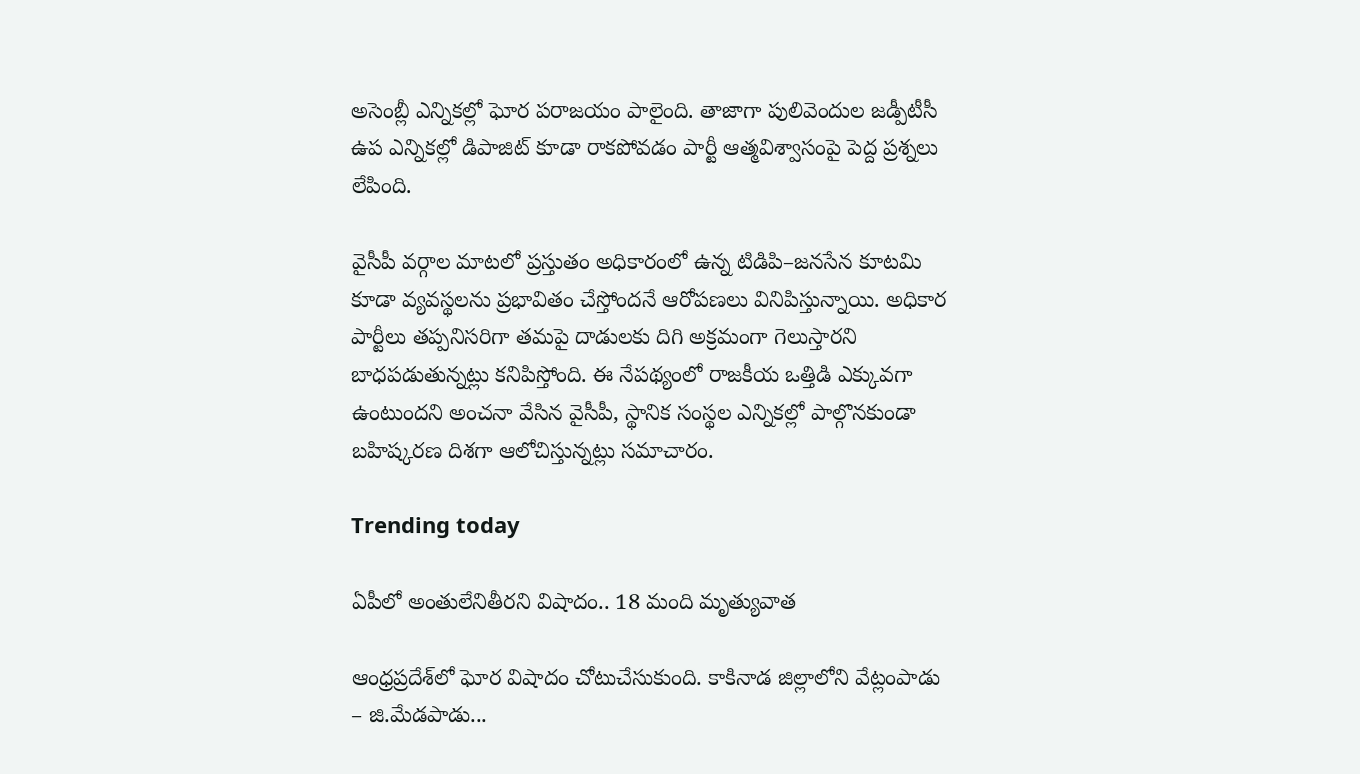అసెంబ్లీ ఎన్నికల్లో ఘోర పరాజయం పాలైంది. తాజాగా పులివెందుల జడ్పీటీసీ ఉప ఎన్నికల్లో డిపాజిట్ కూడా రాకపోవడం పార్టీ ఆత్మవిశ్వాసంపై పెద్ద ప్రశ్నలు లేపింది.

వైసీపీ వర్గాల మాటలో ప్రస్తుతం అధికారంలో ఉన్న టిడిపి–జనసేన కూటమి కూడా వ్యవస్థలను ప్రభావితం చేస్తోందనే ఆరోపణలు వినిపిస్తున్నాయి. అధికార పార్టీలు తప్పనిసరిగా తమపై దాడులకు దిగి అక్రమంగా గెలుస్తారని బాధపడుతున్నట్లు కనిపిస్తోంది. ఈ నేపథ్యంలో రాజకీయ ఒత్తిడి ఎక్కువగా ఉంటుందని అంచనా వేసిన వైసీపీ, స్థానిక సంస్థల ఎన్నికల్లో పాల్గొనకుండా బహిష్కరణ దిశగా ఆలోచిస్తున్నట్లు సమాచారం.

Trending today

ఏపీలో అంతులేనితీరని విషాదం.. 18 మంది మృత్యువాత

ఆంధ్రప్రదేశ్‌లో ఘోర విషాదం చోటుచేసుకుంది. కాకినాడ జిల్లాలోని వేట్లంపాడు – జి.మేడపాడు...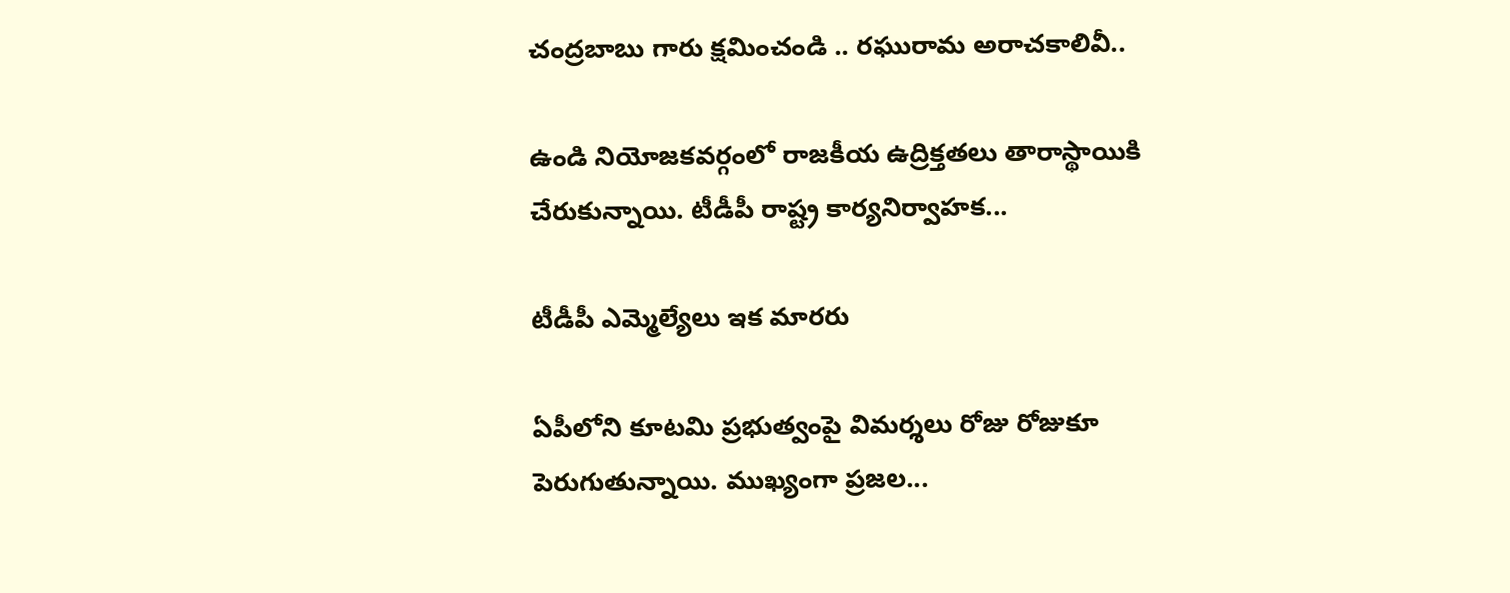చంద్రబాబు గారు క్షమించండి .. రఘురామ అరాచకాలివీ..

ఉండి నియోజకవర్గంలో రాజకీయ ఉద్రిక్తతలు తారాస్థాయికి చేరుకున్నాయి. టీడీపీ రాష్ట్ర కార్యనిర్వాహక...

టీడీపీ ఎమ్మెల్యేలు ఇక మారరు

ఏపీలోని కూటమి ప్రభుత్వంపై విమర్శలు రోజు రోజుకూ పెరుగుతున్నాయి. ముఖ్యంగా ప్రజల...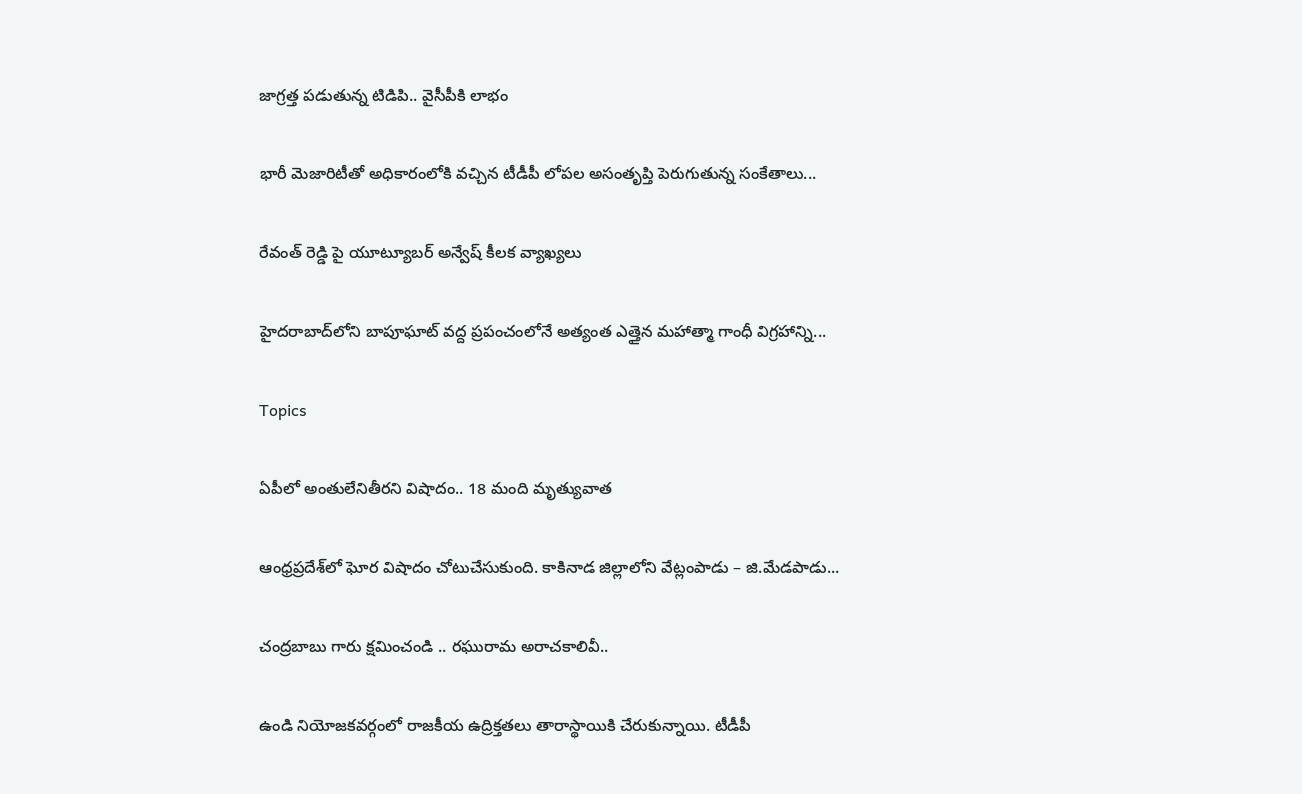జాగ్రత్త పడుతున్న టిడిపి.. వైసీపీకి లాభం

భారీ మెజారిటీతో అధికారంలోకి వచ్చిన టీడీపీ లోపల అసంతృప్తి పెరుగుతున్న సంకేతాలు...

రేవంత్ రెడ్డి పై యూట్యూబర్ అన్వేష్ కీలక వ్యాఖ్యలు

హైదరాబాద్‌లోని బాపూఘాట్ వద్ద ప్రపంచంలోనే అత్యంత ఎత్తైన మహాత్మా గాంధీ విగ్రహాన్ని...

Topics

ఏపీలో అంతులేనితీరని విషాదం.. 18 మంది మృత్యువాత

ఆంధ్రప్రదేశ్‌లో ఘోర విషాదం చోటుచేసుకుంది. కాకినాడ జిల్లాలోని వేట్లంపాడు – జి.మేడపాడు...

చంద్రబాబు గారు క్షమించండి .. రఘురామ అరాచకాలివీ..

ఉండి నియోజకవర్గంలో రాజకీయ ఉద్రిక్తతలు తారాస్థాయికి చేరుకున్నాయి. టీడీపీ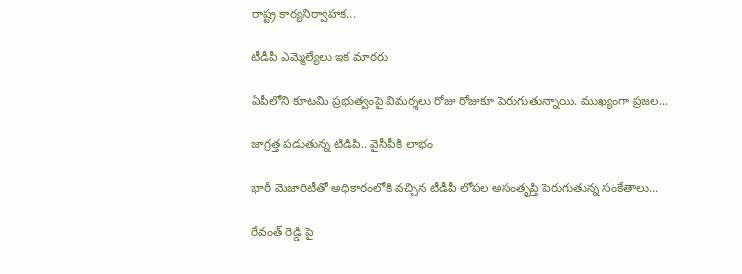రాష్ట్ర కార్యనిర్వాహక...

టీడీపీ ఎమ్మెల్యేలు ఇక మారరు

ఏపీలోని కూటమి ప్రభుత్వంపై విమర్శలు రోజు రోజుకూ పెరుగుతున్నాయి. ముఖ్యంగా ప్రజల...

జాగ్రత్త పడుతున్న టిడిపి.. వైసీపీకి లాభం

భారీ మెజారిటీతో అధికారంలోకి వచ్చిన టీడీపీ లోపల అసంతృప్తి పెరుగుతున్న సంకేతాలు...

రేవంత్ రెడ్డి పై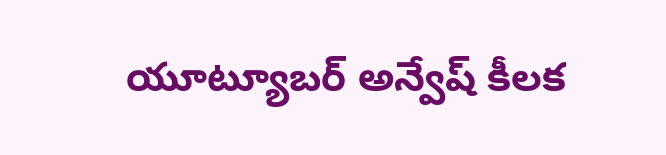యూట్యూబర్ అన్వేష్ కీలక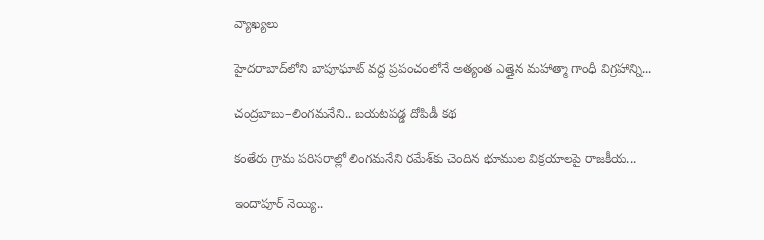వ్యాఖ్యలు

హైదరాబాద్‌లోని బాపూఘాట్ వద్ద ప్రపంచంలోనే అత్యంత ఎత్తైన మహాత్మా గాంధీ విగ్రహాన్ని...

చంద్రబాబు–లింగమనేని.. బయటపడ్డ దోపిడీ కథ

కంతేరు గ్రామ పరిసరాల్లో లింగమనేని రమేశ్‌కు చెందిన భూముల విక్రయాలపై రాజకీయ...

ఇందాపూర్ నెయ్యి..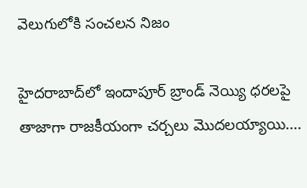వెలుగులోకి సంచలన నిజం

హైదరాబాద్‌లో ఇందాపూర్ బ్రాండ్ నెయ్యి ధరలపై తాజాగా రాజకీయంగా చర్చలు మొదలయ్యాయి....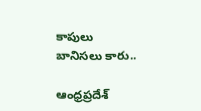కాపులు బానిసలు కారు..

ఆంధ్రప్రదేశ్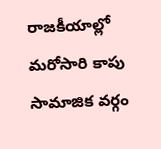రాజకీయాల్లో మరోసారి కాపు సామాజిక వర్గం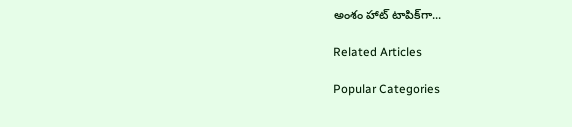అంశం హాట్ టాపిక్‌గా...

Related Articles

Popular Categories